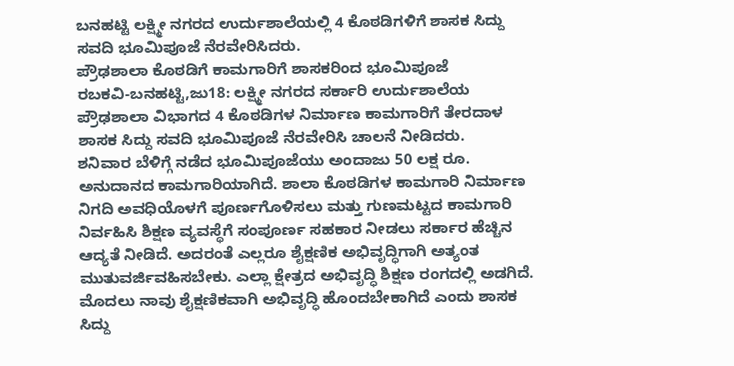ಬನಹಟ್ಟಿ ಲಕ್ಷ್ಮೀ ನಗರದ ಉರ್ದುಶಾಲೆಯಲ್ಲಿ 4 ಕೊಠಡಿಗಳಿಗೆ ಶಾಸಕ ಸಿದ್ದು ಸವದಿ ಭೂಮಿಪೂಜೆ ನೆರವೇರಿಸಿದರು.
ಪ್ರೌಢಶಾಲಾ ಕೊಠಡಿಗೆ ಕಾಮಗಾರಿಗೆ ಶಾಸಕರಿಂದ ಭೂಮಿಪೂಜೆ
ರಬಕವಿ-ಬನಹಟ್ಟಿ,ಜು18: ಲಕ್ಷ್ಮೀ ನಗರದ ಸರ್ಕಾರಿ ಉರ್ದುಶಾಲೆಯ ಪ್ರೌಢಶಾಲಾ ವಿಭಾಗದ 4 ಕೊಠಡಿಗಳ ನಿರ್ಮಾಣ ಕಾಮಗಾರಿಗೆ ತೇರದಾಳ ಶಾಸಕ ಸಿದ್ದು ಸವದಿ ಭೂಮಿಪೂಜೆ ನೆರವೇರಿಸಿ ಚಾಲನೆ ನೀಡಿದರು.
ಶನಿವಾರ ಬೆಳಿಗ್ಗೆ ನಡೆದ ಭೂಮಿಪೂಜೆಯು ಅಂದಾಜು 50 ಲಕ್ಷ ರೂ. ಅನುದಾನದ ಕಾಮಗಾರಿಯಾಗಿದೆ. ಶಾಲಾ ಕೊಠಡಿಗಳ ಕಾಮಗಾರಿ ನಿರ್ಮಾಣ ನಿಗದಿ ಅವಧಿಯೊಳಗೆ ಪೂರ್ಣಗೊಳಿಸಲು ಮತ್ತು ಗುಣಮಟ್ಟದ ಕಾಮಗಾರಿ ನಿರ್ವಹಿಸಿ ಶಿಕ್ಷಣ ವ್ಯವಸ್ಥೆಗೆ ಸಂಪೂರ್ಣ ಸಹಕಾರ ನೀಡಲು ಸರ್ಕಾರ ಹೆಚ್ಚಿನ ಆದ್ಯತೆ ನೀಡಿದೆ. ಅದರಂತೆ ಎಲ್ಲರೂ ಶೈಕ್ಷಣಿಕ ಅಭಿವೃದ್ಧಿಗಾಗಿ ಅತ್ಯಂತ ಮುತುವರ್ಜಿವಹಿಸಬೇಕು. ಎಲ್ಲಾ ಕ್ಷೇತ್ರದ ಅಭಿವೃದ್ಧಿ ಶಿಕ್ಷಣ ರಂಗದಲ್ಲಿ ಅಡಗಿದೆ. ಮೊದಲು ನಾವು ಶೈಕ್ಷಣಿಕವಾಗಿ ಅಭಿವೃದ್ಧಿ ಹೊಂದಬೇಕಾಗಿದೆ ಎಂದು ಶಾಸಕ ಸಿದ್ದು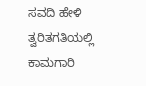ಸವದಿ ಹೇಳಿ ತ್ವರಿತಗತಿಯಲ್ಲಿ ಕಾಮಗಾರಿ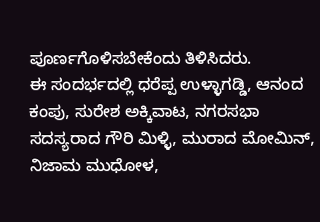ಪೂರ್ಣಗೊಳಿಸಬೇಕೆಂದು ತಿಳಿಸಿದರು.
ಈ ಸಂದರ್ಭದಲ್ಲಿ ಧರೆಪ್ಪ ಉಳ್ಳಾಗಡ್ಡಿ, ಆನಂದ ಕಂಪು, ಸುರೇಶ ಅಕ್ಕಿವಾಟ, ನಗರಸಭಾ ಸದಸ್ಯರಾದ ಗೌರಿ ಮಿಳ್ಳಿ, ಮುರಾದ ಮೋಮಿನ್, ನಿಜಾಮ ಮುಧೋಳ,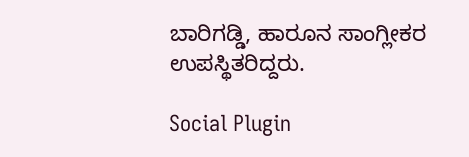ಬಾರಿಗಡ್ಡಿ, ಹಾರೂನ ಸಾಂಗ್ಲೀಕರ ಉಪಸ್ಥಿತರಿದ್ದರು.

Social Plugin